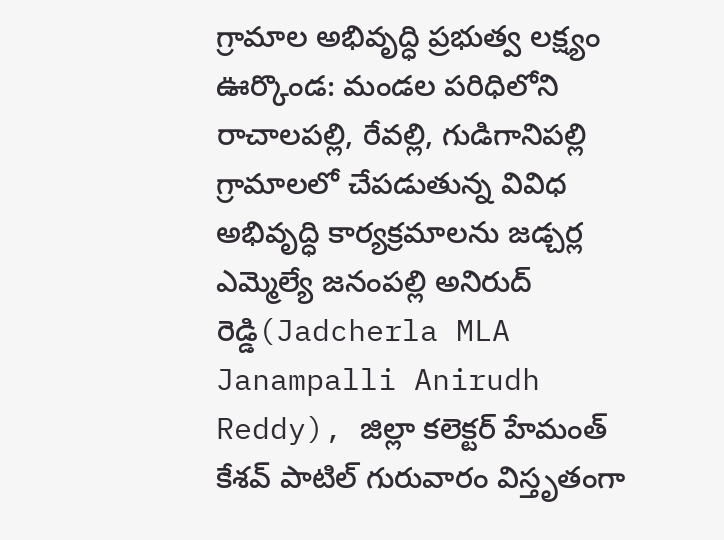గ్రామాల అభివృద్ధి ప్రభుత్వ లక్ష్యం
ఊర్కొండ: మండల పరిధిలోని రాచాలపల్లి, రేవల్లి, గుడిగానిపల్లి గ్రామాలలో చేపడుతున్న వివిధ అభివృద్ధి కార్యక్రమాలను జడ్చర్ల ఎమ్మెల్యే జనంపల్లి అనిరుద్ రెడ్డి(Jadcherla MLA Janampalli Anirudh Reddy), జిల్లా కలెక్టర్ హేమంత్ కేశవ్ పాటిల్ గురువారం విస్తృతంగా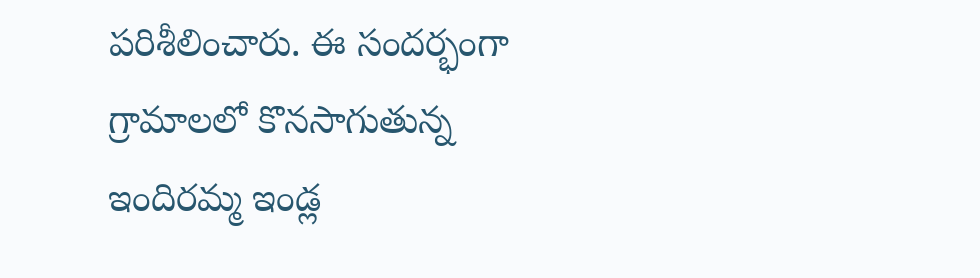పరిశీలించారు. ఈ సందర్భంగా గ్రామాలలో కొనసాగుతున్న ఇందిరమ్మ ఇండ్ల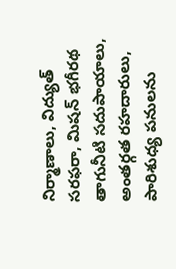నిర్మాణాలు, విద్యుత్ సరఫరా, మిషన్ భగీరథ తాగునీటి సదుపాయాలు, అంతర్గత రహదారులు, పారిశుధ్య పనులను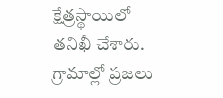క్షేత్రస్థాయిలో తనిఖీ చేశారు. గ్రామాల్లో ప్రజలు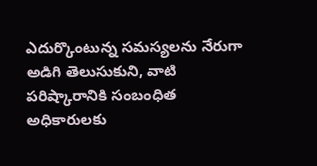ఎదుర్కొంటున్న సమస్యలను నేరుగా అడిగి తెలుసుకుని, వాటి పరిష్కారానికి సంబంధిత అధికారులకు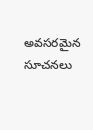అవసరమైన సూచనలు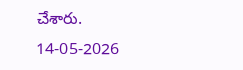చేశారు.
14-05-2026